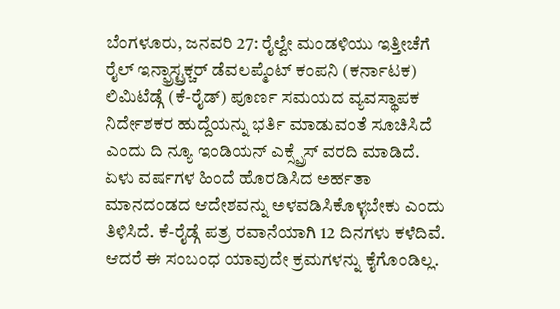ಬೆಂಗಳೂರು, ಜನವರಿ 27: ರೈಲ್ವೇ ಮಂಡಳಿಯು ಇತ್ತೀಚೆಗೆ ರೈಲ್ ಇನ್ಫ್ರಾಸ್ಟ್ರಕ್ಚರ್ ಡೆವಲಪ್ಮೆಂಟ್ ಕಂಪನಿ (ಕರ್ನಾಟಕ) ಲಿಮಿಟೆಡ್ಗೆ (ಕೆ-ರೈಡ್) ಪೂರ್ಣ ಸಮಯದ ವ್ಯವಸ್ಥಾಪಕ ನಿರ್ದೇಶಕರ ಹುದ್ದೆಯನ್ನು ಭರ್ತಿ ಮಾಡುವಂತೆ ಸೂಚಿಸಿದೆ ಎಂದು ದಿ ನ್ಯೂ ಇಂಡಿಯನ್ ಎಕ್ಸ್ಪ್ರೆಸ್ ವರದಿ ಮಾಡಿದೆ.
ಏಳು ವರ್ಷಗಳ ಹಿಂದೆ ಹೊರಡಿಸಿದ ಅರ್ಹತಾ ಮಾನದಂಡದ ಆದೇಶವನ್ನು ಅಳವಡಿಸಿಕೊಳ್ಳಬೇಕು ಎಂದು ತಿಳಿಸಿದೆ. ಕೆ-ರೈಡ್ಗೆ ಪತ್ರ ರವಾನೆಯಾಗಿ 12 ದಿನಗಳು ಕಳೆದಿವೆ. ಆದರೆ ಈ ಸಂಬಂಧ ಯಾವುದೇ ಕ್ರಮಗಳನ್ನು ಕೈಗೊಂಡಿಲ್ಲ.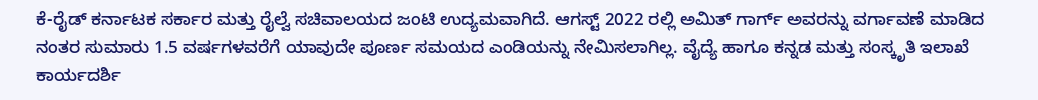ಕೆ-ರೈಡ್ ಕರ್ನಾಟಕ ಸರ್ಕಾರ ಮತ್ತು ರೈಲ್ವೆ ಸಚಿವಾಲಯದ ಜಂಟಿ ಉದ್ಯಮವಾಗಿದೆ. ಆಗಸ್ಟ್ 2022 ರಲ್ಲಿ ಅಮಿತ್ ಗಾರ್ಗ್ ಅವರನ್ನು ವರ್ಗಾವಣೆ ಮಾಡಿದ ನಂತರ ಸುಮಾರು 1.5 ವರ್ಷಗಳವರೆಗೆ ಯಾವುದೇ ಪೂರ್ಣ ಸಮಯದ ಎಂಡಿಯನ್ನು ನೇಮಿಸಲಾಗಿಲ್ಲ. ವೈದ್ಯೆ ಹಾಗೂ ಕನ್ನಡ ಮತ್ತು ಸಂಸ್ಕೃತಿ ಇಲಾಖೆ ಕಾರ್ಯದರ್ಶಿ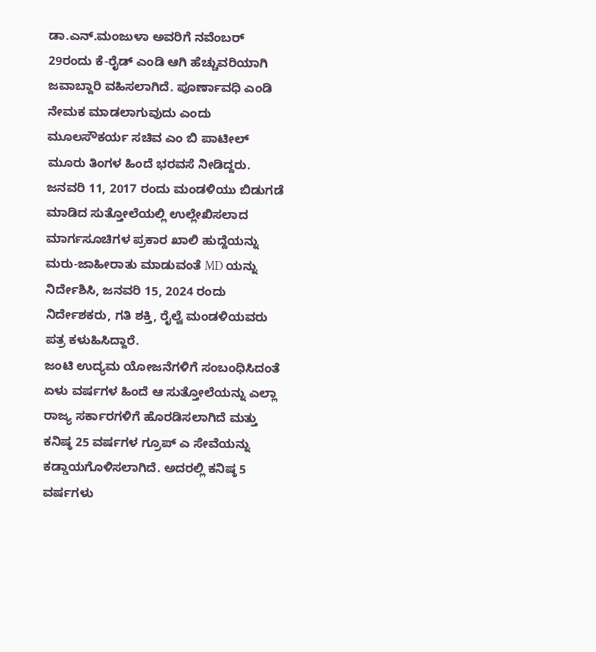ಡಾ.ಎನ್.ಮಂಜುಳಾ ಅವರಿಗೆ ನವೆಂಬರ್ 29ರಂದು ಕೆ-ರೈಡ್ ಎಂಡಿ ಆಗಿ ಹೆಚ್ಚುವರಿಯಾಗಿ ಜವಾಬ್ದಾರಿ ವಹಿಸಲಾಗಿದೆ. ಪೂರ್ಣಾವಧಿ ಎಂಡಿ ನೇಮಕ ಮಾಡಲಾಗುವುದು ಎಂದು ಮೂಲಸೌಕರ್ಯ ಸಚಿವ ಎಂ ಬಿ ಪಾಟೀಲ್ ಮೂರು ತಿಂಗಳ ಹಿಂದೆ ಭರವಸೆ ನೀಡಿದ್ದರು.
ಜನವರಿ 11, 2017 ರಂದು ಮಂಡಳಿಯು ಬಿಡುಗಡೆ ಮಾಡಿದ ಸುತ್ತೋಲೆಯಲ್ಲಿ ಉಲ್ಲೇಖಿಸಲಾದ ಮಾರ್ಗಸೂಚಿಗಳ ಪ್ರಕಾರ ಖಾಲಿ ಹುದ್ದೆಯನ್ನು ಮರು-ಜಾಹೀರಾತು ಮಾಡುವಂತೆ MD ಯನ್ನು ನಿರ್ದೇಶಿಸಿ, ಜನವರಿ 15, 2024 ರಂದು ನಿರ್ದೇಶಕರು, ಗತಿ ಶಕ್ತಿ, ರೈಲ್ವೆ ಮಂಡಳಿಯವರು ಪತ್ರ ಕಳುಹಿಸಿದ್ದಾರೆ.
ಜಂಟಿ ಉದ್ಯಮ ಯೋಜನೆಗಳಿಗೆ ಸಂಬಂಧಿಸಿದಂತೆ ಏಳು ವರ್ಷಗಳ ಹಿಂದೆ ಆ ಸುತ್ತೋಲೆಯನ್ನು ಎಲ್ಲಾ ರಾಜ್ಯ ಸರ್ಕಾರಗಳಿಗೆ ಹೊರಡಿಸಲಾಗಿದೆ ಮತ್ತು ಕನಿಷ್ಠ 25 ವರ್ಷಗಳ ಗ್ರೂಪ್ ಎ ಸೇವೆಯನ್ನು ಕಡ್ಡಾಯಗೊಳಿಸಲಾಗಿದೆ. ಅದರಲ್ಲಿ ಕನಿಷ್ಠ 5 ವರ್ಷಗಳು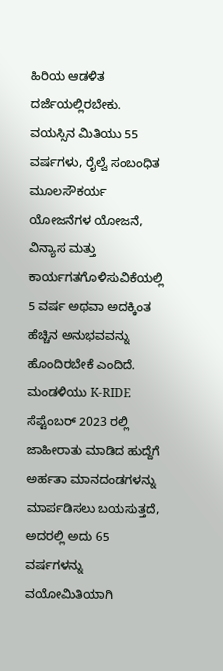ಹಿರಿಯ ಆಡಳಿತ ದರ್ಜೆಯಲ್ಲಿರಬೇಕು. ವಯಸ್ಸಿನ ಮಿತಿಯು 55 ವರ್ಷಗಳು, ರೈಲ್ವೆ ಸಂಬಂಧಿತ ಮೂಲಸೌಕರ್ಯ ಯೋಜನೆಗಳ ಯೋಜನೆ, ವಿನ್ಯಾಸ ಮತ್ತು ಕಾರ್ಯಗತಗೊಳಿಸುವಿಕೆಯಲ್ಲಿ 5 ವರ್ಷ ಅಥವಾ ಅದಕ್ಕಿಂತ ಹೆಚ್ಚಿನ ಅನುಭವವನ್ನು ಹೊಂದಿರಬೇಕೆ ಎಂದಿದೆ.
ಮಂಡಳಿಯು K-RIDE ಸೆಪ್ಟೆಂಬರ್ 2023 ರಲ್ಲಿ ಜಾಹೀರಾತು ಮಾಡಿದ ಹುದ್ದೆಗೆ ಅರ್ಹತಾ ಮಾನದಂಡಗಳನ್ನು ಮಾರ್ಪಡಿಸಲು ಬಯಸುತ್ತದೆ, ಅದರಲ್ಲಿ ಅದು 65 ವರ್ಷಗಳನ್ನು ವಯೋಮಿತಿಯಾಗಿ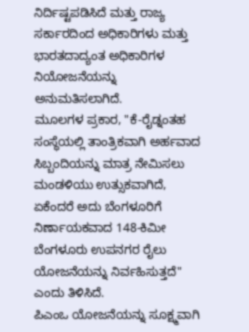ನಿರ್ದಿಷ್ಟಪಡಿಸಿದೆ ಮತ್ತು ರಾಜ್ಯ ಸರ್ಕಾರದಿಂದ ಅಧಿಕಾರಿಗಳು ಮತ್ತು ಭಾರತದಾದ್ಯಂತ ಅಧಿಕಾರಿಗಳ ನಿಯೋಜನೆಯನ್ನು ಅನುಮತಿಸಲಾಗಿದೆ.
ಮೂಲಗಳ ಪ್ರಕಾರ, "ಕೆ-ರೈಡ್ನಂತಹ ಸಂಸ್ಥೆಯಲ್ಲಿ ತಾಂತ್ರಿಕವಾಗಿ ಅರ್ಹವಾದ ಸಿಬ್ಬಂದಿಯನ್ನು ಮಾತ್ರ ನೇಮಿಸಲು ಮಂಡಳಿಯು ಉತ್ಸುಕವಾಗಿದೆ, ಏಕೆಂದರೆ ಅದು ಬೆಂಗಳೂರಿಗೆ ನಿರ್ಣಾಯಕವಾದ 148-ಕಿಮೀ ಬೆಂಗಳೂರು ಉಪನಗರ ರೈಲು ಯೋಜನೆಯನ್ನು ನಿರ್ವಹಿಸುತ್ತದೆ" ಎಂದು ತಿಳಿಸಿದೆ.
ಪಿಎಂಒ ಯೋಜನೆಯನ್ನು ಸೂಕ್ಷ್ಮವಾಗಿ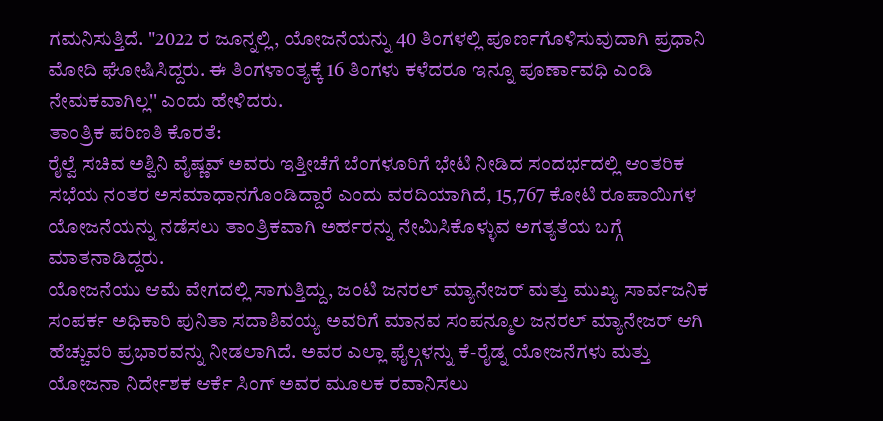ಗಮನಿಸುತ್ತಿದೆ. "2022 ರ ಜೂನ್ನಲ್ಲಿ, ಯೋಜನೆಯನ್ನು 40 ತಿಂಗಳಲ್ಲಿ ಪೂರ್ಣಗೊಳಿಸುವುದಾಗಿ ಪ್ರಧಾನಿ ಮೋದಿ ಘೋಷಿಸಿದ್ದರು. ಈ ತಿಂಗಳಾಂತ್ಯಕ್ಕೆ 16 ತಿಂಗಳು ಕಳೆದರೂ ಇನ್ನೂ ಪೂರ್ಣಾವಧಿ ಎಂಡಿ ನೇಮಕವಾಗಿಲ್ಲ'' ಎಂದು ಹೇಳಿದರು.
ತಾಂತ್ರಿಕ ಪರಿಣತಿ ಕೊರತೆ:
ರೈಲ್ವೆ ಸಚಿವ ಅಶ್ವಿನಿ ವೈಷ್ಣವ್ ಅವರು ಇತ್ತೀಚೆಗೆ ಬೆಂಗಳೂರಿಗೆ ಭೇಟಿ ನೀಡಿದ ಸಂದರ್ಭದಲ್ಲಿ ಆಂತರಿಕ ಸಭೆಯ ನಂತರ ಅಸಮಾಧಾನಗೊಂಡಿದ್ದಾರೆ ಎಂದು ವರದಿಯಾಗಿದೆ, 15,767 ಕೋಟಿ ರೂಪಾಯಿಗಳ ಯೋಜನೆಯನ್ನು ನಡೆಸಲು ತಾಂತ್ರಿಕವಾಗಿ ಅರ್ಹರನ್ನು ನೇಮಿಸಿಕೊಳ್ಳುವ ಅಗತ್ಯತೆಯ ಬಗ್ಗೆ ಮಾತನಾಡಿದ್ದರು.
ಯೋಜನೆಯು ಆಮೆ ವೇಗದಲ್ಲಿ ಸಾಗುತ್ತಿದ್ದು, ಜಂಟಿ ಜನರಲ್ ಮ್ಯಾನೇಜರ್ ಮತ್ತು ಮುಖ್ಯ ಸಾರ್ವಜನಿಕ ಸಂಪರ್ಕ ಅಧಿಕಾರಿ ಪುನಿತಾ ಸದಾಶಿವಯ್ಯ ಅವರಿಗೆ ಮಾನವ ಸಂಪನ್ಮೂಲ ಜನರಲ್ ಮ್ಯಾನೇಜರ್ ಆಗಿ ಹೆಚ್ಚುವರಿ ಪ್ರಭಾರವನ್ನು ನೀಡಲಾಗಿದೆ. ಅವರ ಎಲ್ಲಾ ಫೈಲ್ಗಳನ್ನು ಕೆ-ರೈಡ್ನ ಯೋಜನೆಗಳು ಮತ್ತು ಯೋಜನಾ ನಿರ್ದೇಶಕ ಆರ್ಕೆ ಸಿಂಗ್ ಅವರ ಮೂಲಕ ರವಾನಿಸಲು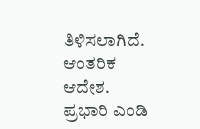ತಿಳಿಸಲಾಗಿದೆ. ಆಂತರಿಕ ಆದೇಶ. ಪ್ರಭಾರಿ ಎಂಡಿ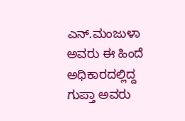ಎನ್.ಮಂಜುಳಾ ಅವರು ಈ ಹಿಂದೆ ಅಧಿಕಾರದಲ್ಲಿದ್ದ ಗುಪ್ತಾ ಅವರು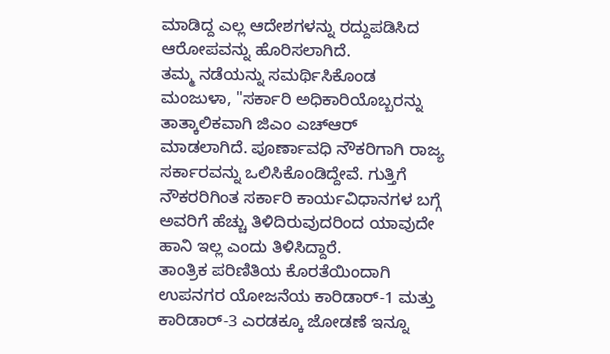ಮಾಡಿದ್ದ ಎಲ್ಲ ಆದೇಶಗಳನ್ನು ರದ್ದುಪಡಿಸಿದ ಆರೋಪವನ್ನು ಹೊರಿಸಲಾಗಿದೆ.
ತಮ್ಮ ನಡೆಯನ್ನು ಸಮರ್ಥಿಸಿಕೊಂಡ ಮಂಜುಳಾ, "ಸರ್ಕಾರಿ ಅಧಿಕಾರಿಯೊಬ್ಬರನ್ನು ತಾತ್ಕಾಲಿಕವಾಗಿ ಜಿಎಂ ಎಚ್ಆರ್ ಮಾಡಲಾಗಿದೆ. ಪೂರ್ಣಾವಧಿ ನೌಕರಿಗಾಗಿ ರಾಜ್ಯ ಸರ್ಕಾರವನ್ನು ಒಲಿಸಿಕೊಂಡಿದ್ದೇವೆ. ಗುತ್ತಿಗೆ ನೌಕರರಿಗಿಂತ ಸರ್ಕಾರಿ ಕಾರ್ಯವಿಧಾನಗಳ ಬಗ್ಗೆ ಅವರಿಗೆ ಹೆಚ್ಚು ತಿಳಿದಿರುವುದರಿಂದ ಯಾವುದೇ ಹಾನಿ ಇಲ್ಲ ಎಂದು ತಿಳಿಸಿದ್ದಾರೆ.
ತಾಂತ್ರಿಕ ಪರಿಣಿತಿಯ ಕೊರತೆಯಿಂದಾಗಿ ಉಪನಗರ ಯೋಜನೆಯ ಕಾರಿಡಾರ್-1 ಮತ್ತು ಕಾರಿಡಾರ್-3 ಎರಡಕ್ಕೂ ಜೋಡಣೆ ಇನ್ನೂ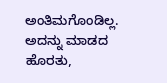ಅಂತಿಮಗೊಂಡಿಲ್ಲ. ಅದನ್ನು ಮಾಡದ ಹೊರತು,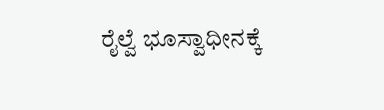ರೈಲ್ವೆ ಭೂಸ್ವಾಧೀನಕ್ಕೆ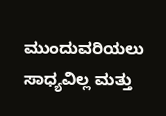ಮುಂದುವರಿಯಲು ಸಾಧ್ಯವಿಲ್ಲ ಮತ್ತು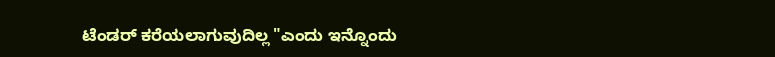ಟೆಂಡರ್ ಕರೆಯಲಾಗುವುದಿಲ್ಲ "ಎಂದು ಇನ್ನೊಂದು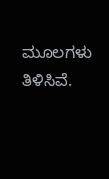ಮೂಲಗಳು ತಿಳಿಸಿವೆ.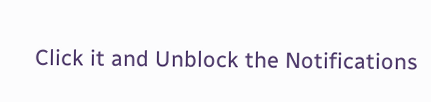Click it and Unblock the Notifications